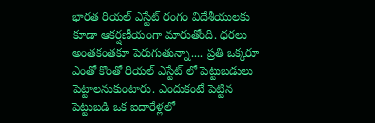భారత రియల్ ఎస్టేట్ రంగం విదేశీయులకు కూడా ఆకర్షణీయంగా మారుతోంది. ధరలు అంతకంతకూ పెరుగుతున్నా.... ప్రతి ఒక్కరూ ఎంతో కొంతో రియల్ ఎస్టేట్ లో పెట్టుబడులు పెట్టాలనుకుంటారు. ఎందుకంటే పెట్టిన పెట్టుబడి ఒక ఐదారేళ్లలో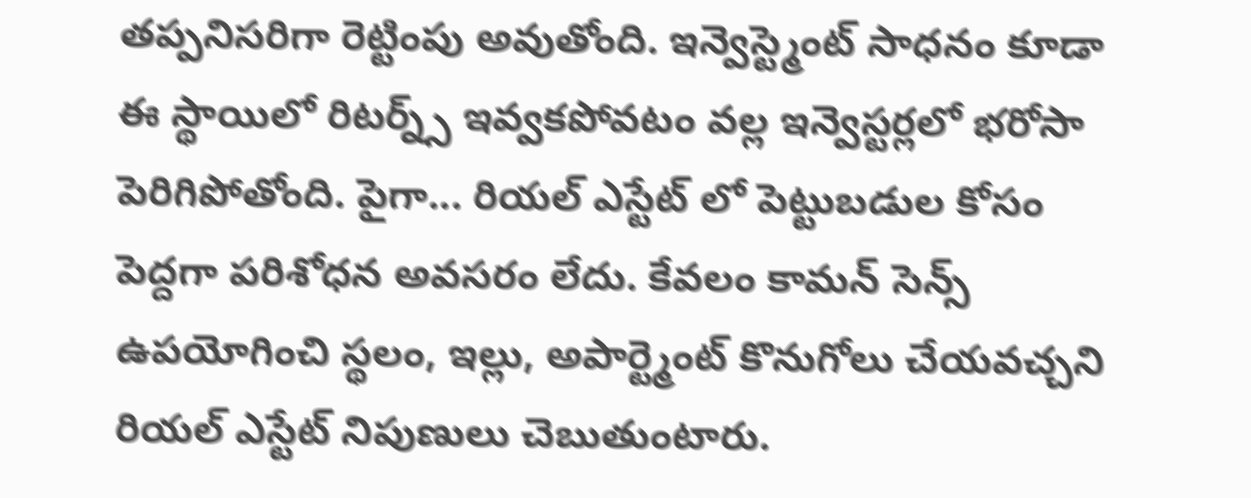తప్పనిసరిగా రెట్టింపు అవుతోంది. ఇన్వెస్ట్మెంట్ సాధనం కూడా ఈ స్థాయిలో రిటర్న్స్ ఇవ్వకపోవటం వల్ల ఇన్వెస్టర్లలో భరోసా పెరిగిపోతోంది. పైగా... రియల్ ఎస్టేట్ లో పెట్టుబడుల కోసం పెద్దగా పరిశోధన అవసరం లేదు. కేవలం కామన్ సెన్స్ ఉపయోగించి స్థలం, ఇల్లు, అపార్ట్మెంట్ కొనుగోలు చేయవచ్చని రియల్ ఎస్టేట్ నిపుణులు చెబుతుంటారు.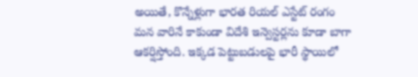అయితే, కొన్నేళ్లుగా భారత రియల్ ఎస్టేట్ రంగం మన వారినే కాకుండా విదేశి ఇన్వెస్టర్లను కూడా బాగా ఆకర్షిస్తోంది. ఇక్కడ పెట్టుబడులపై భారీ స్థాయిలో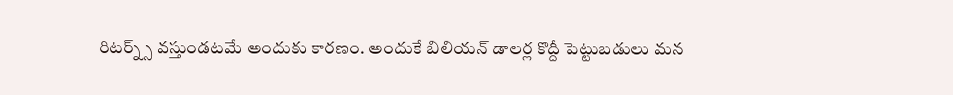రిటర్న్స్ వస్తుండటమే అందుకు కారణం. అందుకే బిలియన్ డాలర్ల కొద్దీ పెట్టుబడులు మన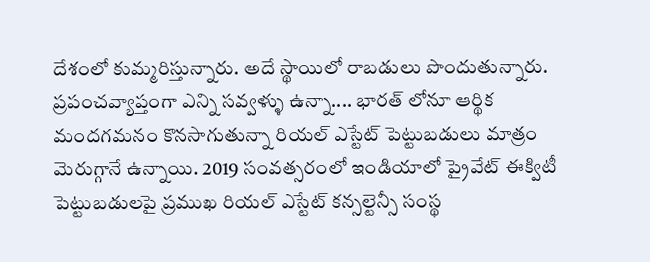దేశంలో కుమ్మరిస్తున్నారు. అదే స్థాయిలో రాబడులు పొందుతున్నారు. ప్రపంచవ్యాప్తంగా ఎన్ని సవ్వళ్ళు ఉన్నా.... భారత్ లోనూ ఆర్థిక మందగమనం కొనసాగుతున్నా రియల్ ఎస్టేట్ పెట్టుబడులు మాత్రం మెరుగ్గానే ఉన్నాయి. 2019 సంవత్సరంలో ఇండియాలో ప్రైవేట్ ఈక్విటీ పెట్టుబడులపై ప్రముఖ రియల్ ఎస్టేట్ కన్సల్టెన్సీ సంస్థ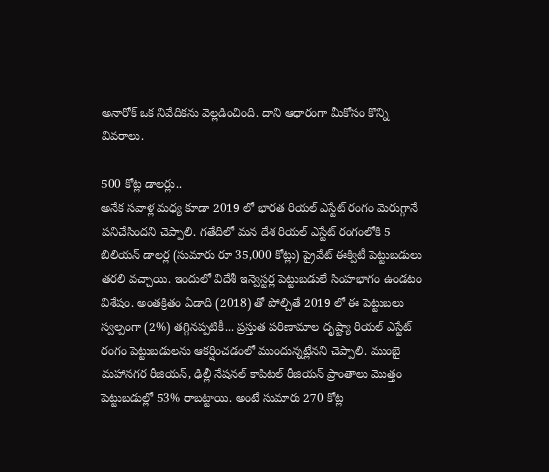అనారోక్ ఒక నివేదికను వెల్లడించింది. దాని ఆధారంగా మీకోసం కొన్ని వివరాలు.

500 కోట్ల డాలర్లు..
అనేక సవాళ్ల మధ్య కూడా 2019 లో భారత రియల్ ఎస్టేట్ రంగం మెరుగ్గానే పనిచేసిందని చెప్పాలి. గతేదిలో మన దేశ రియల్ ఎస్టేట్ రంగంలోకి 5 బిలియన్ డాలర్ల (సుమారు రూ 35,000 కోట్లు) ప్రైవేట్ ఈక్విటీ పెట్టుబడులు తరలి వచ్చాయి. ఇందులో విదేశీ ఇన్వెస్టర్ల పెట్టుబడులే సింహభాగం ఉండటం విశేషం. అంతక్రితం ఏడాది (2018) తో పోల్చితే 2019 లో ఈ పెట్టుబలు స్వల్పంగా (2%) తగ్గినప్పటికీ... ప్రస్తుత పరిణామాల దృష్ట్యా రియల్ ఎస్టేట్ రంగం పెట్టుబడులను ఆకర్షించడంలో ముందున్నట్లేనని చెప్పాలి. ముంబై మహానగర రీజియన్, ఢిల్లీ నేషనల్ కాపిటల్ రీజియన్ ప్రాంతాలు మొత్తం పెట్టుబడుల్లో 53% రాబట్టాయి. అంటే సుమారు 270 కోట్ల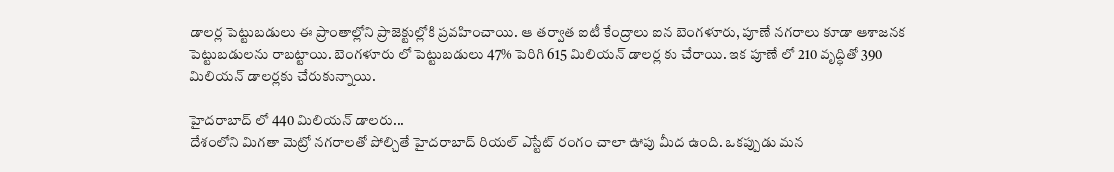డాలర్ల పెట్టుబడులు ఈ ప్రాంతాల్లోని ప్రాజెక్టుల్లోకి ప్రవహించాయి. ఆ తర్వాత ఐటీ కేంద్రాలు ఐన బెంగళూరు, పూణే నగరాలు కూడా ఆశాజనక పెట్టుబడులను రాబట్టాయి. బెంగళూరు లో పెట్టుబడులు 47% పెరిగి 615 మిలియన్ డాలర్ల కు చేరాయి. ఇక పూణే లో 210 వృద్ధితో 390 మిలియన్ డాలర్లకు చేరుకున్నాయి.

హైదరాబాద్ లో 440 మిలియన్ డాలరు...
దేశంలోని మిగతా మెట్రో నగరాలతో పోల్చితే హైదరాబాద్ రియల్ ఎస్టేట్ రంగం చాలా ఊపు మీద ఉంది. ఒకప్పుడు మన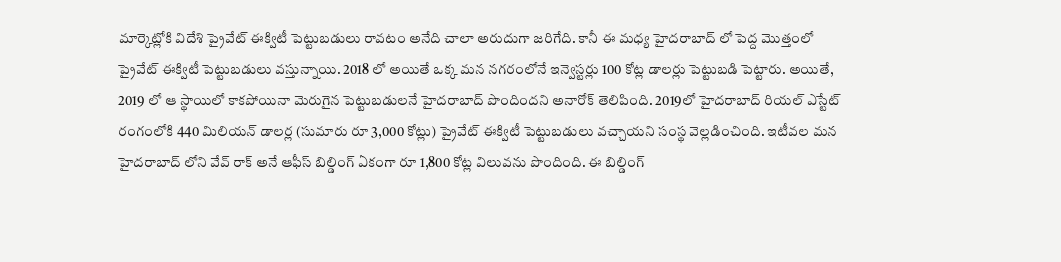మార్కెట్లోకి విదేశి ప్రైవేట్ ఈక్విటీ పెట్టుబడులు రావటం అనేది చాలా అరుదుగా జరిగేది. కానీ ఈ మధ్య హైదరాబాద్ లో పెద్ద మొత్తంలో ప్రైవేట్ ఈక్విటీ పెట్టుబడులు వస్తున్నాయి. 2018 లో అయితే ఒక్క మన నగరంలోనే ఇన్వెస్టర్లు 100 కోట్ల డాలర్లు పెట్టుబడి పెట్టారు. అయితే, 2019 లో ఆ స్థాయిలో కాకపోయినా మెరుగైన పెట్టుబడులనే హైదరాబాద్ పొందిందని అనారోక్ తెలిపింది. 2019లో హైదరాబాద్ రియల్ ఎస్టేట్ రంగంలోకి 440 మిలియన్ డాలర్ల (సుమారు రూ 3,000 కోట్లు) ప్రైవేట్ ఈక్విటీ పెట్టుబడులు వచ్చాయని సంస్థ వెల్లడించింది. ఇటీవల మన హైదరాబాద్ లోని వేవ్ రాక్ అనే ఆఫీస్ బిల్డింగ్ ఏకంగా రూ 1,800 కోట్ల విలువను పొందింది. ఈ బిల్డింగ్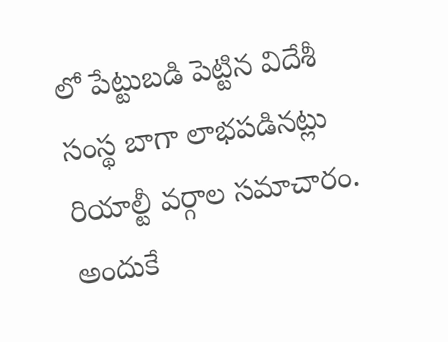లో పేట్టుబడి పెట్టిన విదేశీ సంస్థ బాగా లాభపడినట్లు రియాల్టీ వర్గాల సమాచారం. అందుకే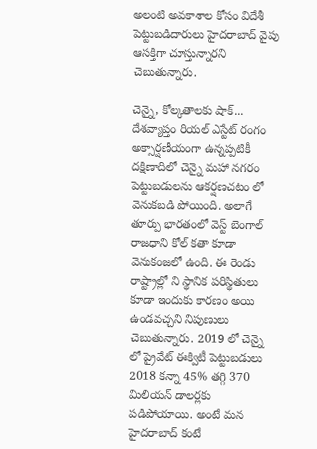అలంటి అవకాశాల కోసం విదేశీ పెట్టుబడిదారులు హైదరాబాద్ వైపు ఆసక్తిగా చూస్తున్నారని చెబుతున్నారు.

చెన్నై, కోల్కతాలకు షాక్...
దేశవ్యాప్తం రియల్ ఎస్టేట్ రంగం అక్సార్షణీయంగా ఉన్నప్పటికీ దక్షిణాదిలో చెన్నై మహా నగరం పెట్టుబడులను ఆకర్షణచటం లో వెనుకబడి పోయింది. అలాగే తూర్పు భారతంలో వెస్ట్ బెంగాల్ రాజధాని కోల్ కతా కూడా వెనుకంజలో ఉంది. ఈ రెండు రాష్ట్రాల్లో ని స్థానిక పరిస్థితులు కూడా ఇందుకు కారణం అయి ఉండవచ్చని నిపుణులు చెబుతున్నారు. 2019 లో చెన్నై లో ప్రైవేట్ ఈక్విటీ పెట్టుబడులు 2018 కన్నా 45% తగ్గి 370 మిలియన్ డాలర్లకు పడిపోయాయి. అంటే మన హైదరాబాద్ కంటే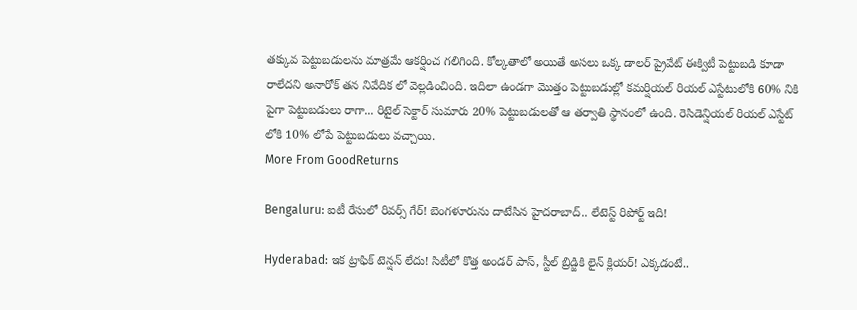తక్కువ పెట్టుబడులను మాత్రమే ఆకర్షించ గలిగింది. కోల్కతాలో అయితే అసలు ఒక్క డాలర్ ప్రైవేట్ ఈక్విటీ పెట్టుబడి కూడా రాలేదని అనారోక్ తన నివేదిక లో వెల్లడించింది. ఇదిలా ఉండగా మొత్తం పెట్టుబడుల్లో కమర్షియల్ రియల్ ఎస్టేటులోకి 60% నికి పైగా పెట్టుబడులు రాగా... రిటైల్ సెక్టార్ సుమారు 20% పెట్టుబడులతో ఆ తర్వాతి స్థానంలో ఉంది. రెసిడెన్షియల్ రియల్ ఎస్టేట్ లోకి 10% లోపే పెట్టుబడులు వచ్చాయి.
More From GoodReturns

Bengaluru: ఐటీ రేసులో రివర్స్ గేర్! బెంగళూరును దాటేసిన హైదరాబాద్.. లేటెస్ట్ రిపోర్ట్ ఇది!

Hyderabad: ఇక ట్రాఫిక్ టెన్షన్ లేదు! సిటీలో కొత్త అండర్ పాస్, స్టీల్ బ్రిడ్జికి లైన్ క్లియర్! ఎక్కడంటే..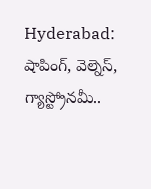Hyderabad: షాపింగ్, వెల్నెస్, గ్యాస్ట్రోనమీ..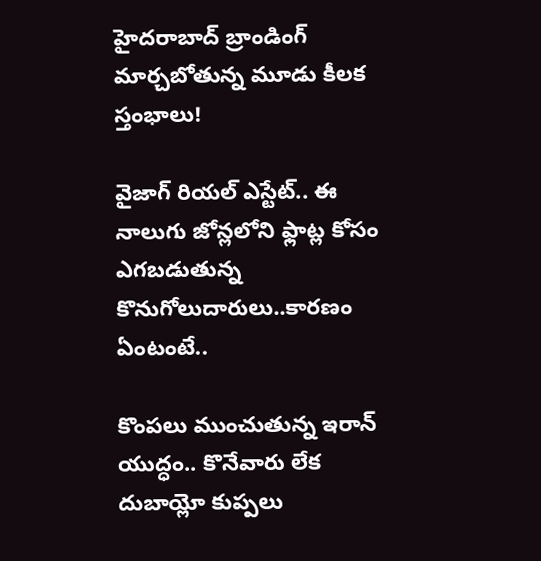హైదరాబాద్ బ్రాండింగ్ మార్చబోతున్న మూడు కీలక స్తంభాలు!

వైజాగ్ రియల్ ఎస్టేట్.. ఈ నాలుగు జోన్లలోని ఫ్లాట్ల కోసం ఎగబడుతున్న కొనుగోలుదారులు..కారణం ఏంటంటే..

కొంపలు ముంచుతున్న ఇరాన్ యుద్ధం.. కొనేవారు లేక దుబాయ్లో కుప్పలు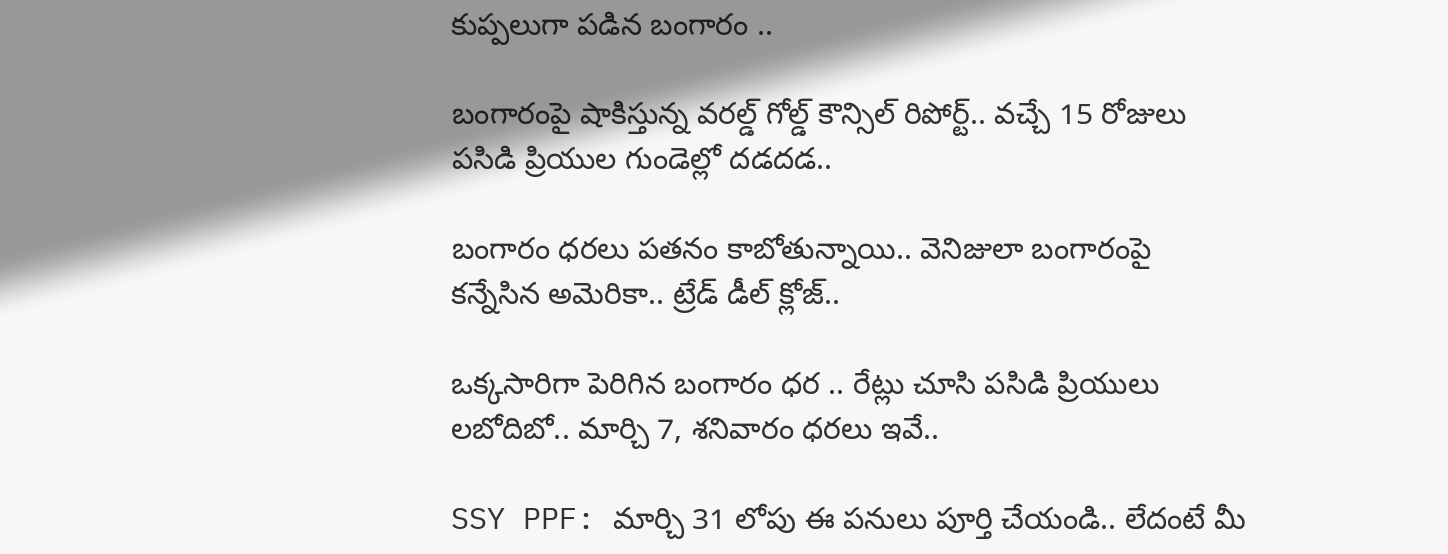కుప్పలుగా పడిన బంగారం ..

బంగారంపై షాకిస్తున్న వరల్డ్ గోల్డ్ కౌన్సిల్ రిపోర్ట్.. వచ్చే 15 రోజులు పసిడి ప్రియుల గుండెల్లో దడదడ..

బంగారం ధరలు పతనం కాబోతున్నాయి.. వెనిజులా బంగారంపై కన్నేసిన అమెరికా.. ట్రేడ్ డీల్ క్లోజ్..

ఒక్కసారిగా పెరిగిన బంగారం ధర .. రేట్లు చూసి పసిడి ప్రియులు లబోదిబో.. మార్చి 7, శనివారం ధరలు ఇవే..

SSY PPF: మార్చి 31 లోపు ఈ పనులు పూర్తి చేయండి.. లేదంటే మీ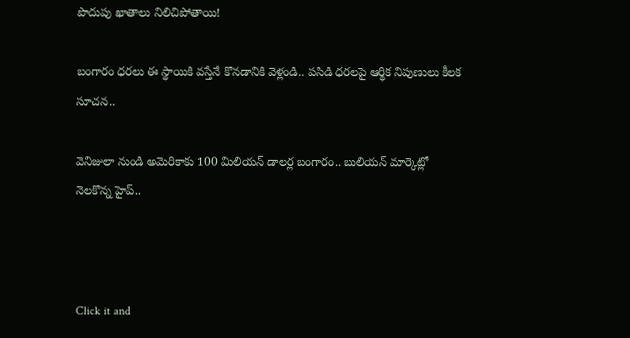పొదుపు ఖాతాలు నిలిచిపోతాయి!

బంగారం ధరలు ఈ స్థాయికి వస్తేనే కొనడానికి వెళ్లండి.. పసిడి ధరలపై ఆర్థిక నిపుణులు కీలక సూచన..

వెనిజులా నుండి అమెరికాకు 100 మిలియన్ డాలర్ల బంగారం.. బులియన్ మార్కెట్లో నెలకొన్న హైప్..



Click it and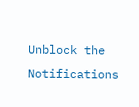Unblock the Notifications